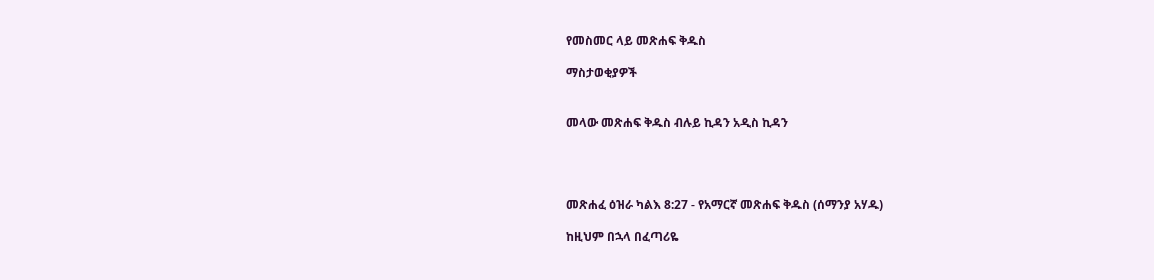የመስመር ላይ መጽሐፍ ቅዱስ

ማስታወቂያዎች


መላው መጽሐፍ ቅዱስ ብሉይ ኪዳን አዲስ ኪዳን




መጽሐፈ ዕዝራ ካልእ 8:27 - የአማርኛ መጽሐፍ ቅዱስ (ሰማንያ አሃዱ)

ከዚህም በኋላ በፈጣሪዬ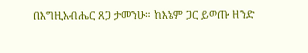በእግዚአብሔር ጸጋ ታመንሁ። ከእኔም ጋር ይወጡ ዘንድ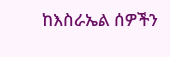ከእስራኤል ሰዎችን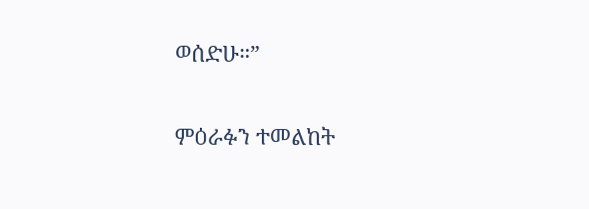ወሰድሁ።”

ምዕራፉን ተመልከት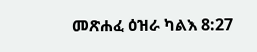መጽሐፈ ዕዝራ ካልእ 8:27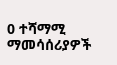0 ተሻማሚ ማመሳሰሪያዎች